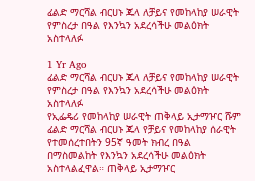ፊልድ ማርሻል ብርሀኑ ጁላ ለቻይና የመከላከያ ሠራዊት የምስረታ በዓል የእንኳን አደረሳችሁ መልዕክት አስተላለፉ

1 Yr Ago
ፊልድ ማርሻል ብርሀኑ ጁላ ለቻይና የመከላከያ ሠራዊት የምስረታ በዓል የእንኳን አደረሳችሁ መልዕክት አስተላለፉ
የኢፌዴሪ የመከላከያ ሠራዊት ጠቅላይ ኢታማዦር ሹም ፊልድ ማርሻል ብርሀኑ ጁላ የቻይና የመከላከያ ሰራዊት የተመሰረተበትን 95ኛ ዓመት ክብረ በዓል በማስመልከት የእንኳን አደረሳችሁ መልዕክት አስተላልፈዋል። ጠቅላይ ኢታማዦር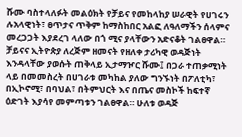ሹሙ ባስተላለፉት መልዕክት የቻይና የመከላከያ ሠራዊት የሀገሩን ሉአላዊነት፣ ፀጥታና ጥቅም ከማስከበር አልፎ ለዓለማችን ሰላምና መረጋጋት እያደረገ ላለው በጎ ሚና ያላቸውን አድናቆት ገልፀዋል። ቻይናና ኢትዮጵያ ለረጅም ዘመናት የዘለቀ ታሪካዊ ወዳጅነት እንዳላቸው ያወሱት ጠቅላይ ኢታማዦር ሹሙ፤ በጋራ ተጠቃሚነት ላይ በመመስረት በሀገራቱ መካከል ያለው ግንኙነት በፖለቲካ፣ በኢኮኖሚ፣ በባህል፣ በትምህርት እና በጤና መስኮች ከፍተኛ ዕድገት እያሳየ መምጣቱን ገልፀዋል። ሁለቱ ወዳጅ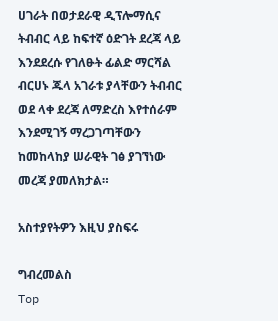ሀገራት በወታደራዊ ዲፕሎማሲና ትብብር ላይ ከፍተኛ ዕድገት ደረጃ ላይ እንደደረሱ የገለፁት ፊልድ ማርሻል ብርሀኑ ጁላ አገራቱ ያላቸውን ትብብር ወደ ላቀ ደረጃ ለማድረስ እየተሰራም እንደሚገኝ ማረጋገጣቸውን ከመከላከያ ሠራዊት ገፅ ያገኘነው መረጃ ያመለክታል።

አስተያየትዎን እዚህ ያስፍሩ

ግብረመልስ
Top